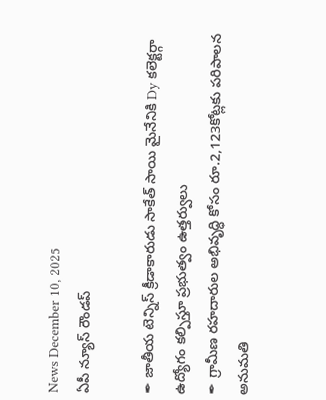News December 10, 2025
ఏపీ న్యూస్ రౌండప్

✒ జాతీయ టెన్నిస్ క్రీడాకారుడు సాకేత్ సాయి మైనేనికి Dy కలెక్టర్గా ఉద్యోగం కల్పిస్తూ ప్రభుత్వం ఉత్తర్వులు
✒ గ్రామీణ రహదారుల అభివృద్ధి కోసం రూ.2,123కోట్లకు పరిపాలన అనుమతి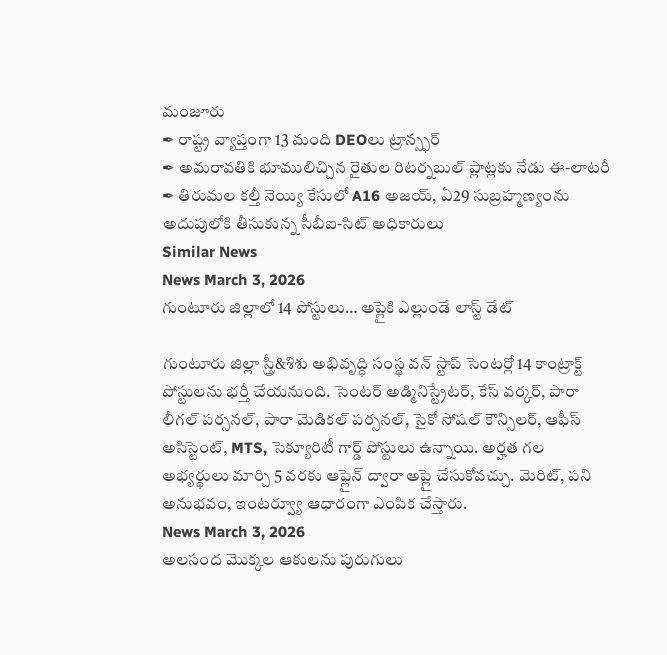మంజూరు
✒ రాష్ట్ర వ్యాప్తంగా 13 మంది DEOలు ట్రాన్స్ఫర్
✒ అమరావతికి భూములిచ్చిన రైతుల రిటర్నబుల్ ప్లాట్లకు నేడు ఈ-లాటరీ
✒ తిరుమల కల్తీ నెయ్యి కేసులో A16 అజయ్, ఏ29 సుబ్రహ్మణ్యంను అదుపులోకి తీసుకున్న సీబీఐ-సిట్ అధికారులు
Similar News
News March 3, 2026
గుంటూరు జిల్లాలో 14 పోస్టులు… అప్లైకి ఎల్లుండే లాస్ట్ డేట్

గుంటూరు జిల్లా స్త్రీ&శిశు అభివృద్ధి సంస్థ వన్ స్టాప్ సెంటర్లో 14 కాంట్రాక్ట్ పోస్టులను భర్తీ చేయనుంది. సెంటర్ అడ్మినిస్ట్రేటర్, కేస్ వర్కర్, పారా లీగల్ పర్సనల్, పారా మెడికల్ పర్సనల్, సైకో సోషల్ కౌన్సిలర్, ఆఫీస్ అసిస్టెంట్, MTS, సెక్యూరిటీ గార్డ్ పోస్టులు ఉన్నాయి. అర్హత గల అభ్యర్థులు మార్చి 5 వరకు ఆఫ్లైన్ ద్వారా అప్లై చేసుకోవచ్చు. మెరిట్, పని అనుభవం, ఇంటర్వ్యూ ఆధారంగా ఎంపిక చేస్తారు.
News March 3, 2026
అలసంద మొక్కల ఆకులను పురుగులు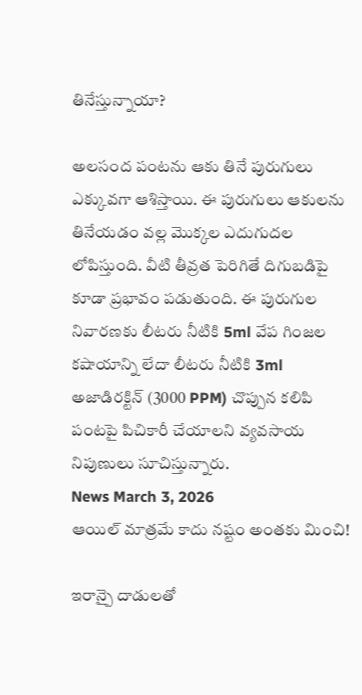తినేస్తున్నాయా?

అలసంద పంటను ఆకు తినే పురుగులు ఎక్కువగా ఆశిస్తాయి. ఈ పురుగులు ఆకులను తినేయడం వల్ల మొక్కల ఎదుగుదల లోపిస్తుంది. వీటి తీవ్రత పెరిగితే దిగుబడిపై కూడా ప్రభావం పడుతుంది. ఈ పురుగుల నివారణకు లీటరు నీటికి 5ml వేప గింజల కషాయాన్ని లేదా లీటరు నీటికి 3ml అజాడిరక్టిన్ (3000 PPM) చొప్పున కలిపి పంటపై పిచికారీ చేయాలని వ్యవసాయ నిపుణులు సూచిస్తున్నారు.
News March 3, 2026
ఆయిల్ మాత్రమే కాదు నష్టం అంతకు మించి!

ఇరాన్పై దాడులతో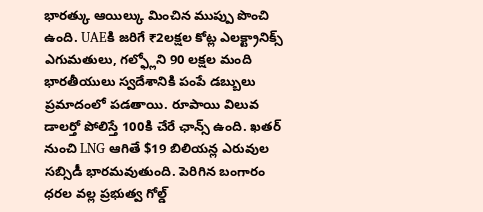భారత్కు ఆయిల్కు మించిన ముప్పు పొంచి ఉంది. UAEకి జరిగే ₹2లక్షల కోట్ల ఎలక్ట్రానిక్స్ ఎగుమతులు, గల్ఫ్లోని 90 లక్షల మంది భారతీయులు స్వదేశానికి పంపే డబ్బులు ప్రమాదంలో పడతాయి. రూపాయి విలువ డాలర్తో పోలిస్తే 100కి చేరే ఛాన్స్ ఉంది. ఖతర్ నుంచి LNG ఆగితే $19 బిలియన్ల ఎరువుల సబ్సిడీ భారమవుతుంది. పెరిగిన బంగారం ధరల వల్ల ప్రభుత్వ గోల్డ్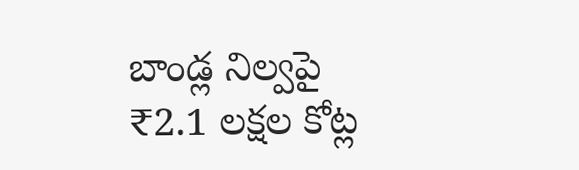బాండ్ల నిల్వపై ₹2.1 లక్షల కోట్ల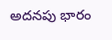అదనపు భారం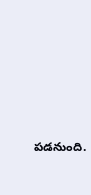పడనుంది.